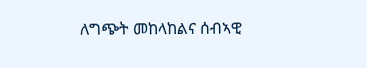ለግጭት መከላከልና ሰብኣዊ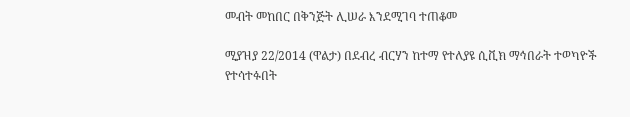መብት መከበር በቅንጅት ሊሠራ እንደሚገባ ተጠቆመ

ሚያዝያ 22/2014 (ዋልታ) በደብረ ብርሃን ከተማ የተለያዩ ሲቪክ ማኅበራት ተወካዮች የተሳተፉበት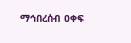ማኅበረሰብ ዐቀፍ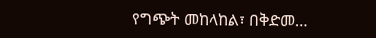የግጭት መከላከል፣ በቅድመ…